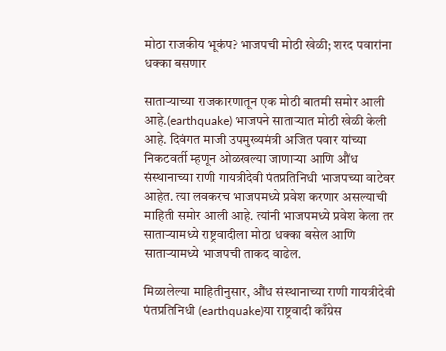मोठा राजकीय भूकंप? भाजपची मोठी खेळी; शरद पवारांना धक्का बसणार

साताऱ्याच्या राजकारणातून एक मोठी बातमी समोर आली आहे.(earthquake) भाजपने साताऱ्यात मोठी खेळी केली आहे. दिवंगत माजी उपमुख्यमंत्री अजित पवार यांच्या निकटवर्ती म्हणून ओळखल्या जाणाऱ्या आणि औंध संस्थानाच्या राणी गायत्रीदेवी पंतप्रतिनिधी भाजपच्या वाटेवर आहेत. त्या लवकरच भाजपमध्ये प्रवेश करणार असल्याची माहिती समोर आली आहे. त्यांनी भाजपमध्ये प्रवेश केला तर साताऱ्यामध्ये राष्ट्रवादीला मोठा धक्का बसेल आणि साताऱ्यामध्ये भाजपची ताकद वाढेल.

मिळालेल्या माहितीनुसार, औंध संस्थानाच्या राणी गायत्रीदेवी पंतप्रतिनिधी (earthquake)या राष्ट्रवादी काँग्रेस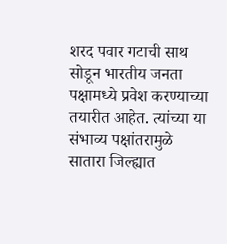शरद पवार गटाची साथ सोडून भारतीय जनता पक्षामध्ये प्रवेश करण्याच्या तयारीत आहेत. त्यांच्या या संभाव्य पक्षांतरामुळे सातारा जिल्ह्यात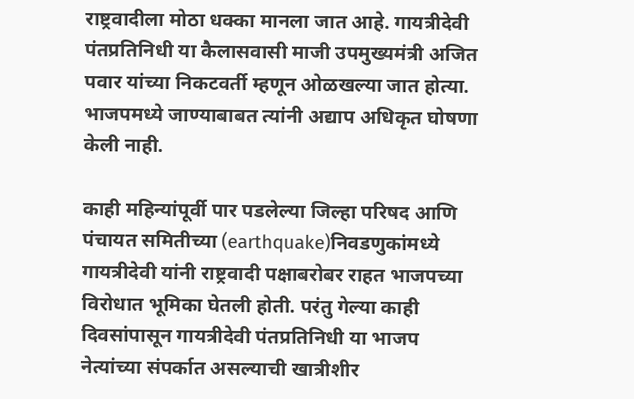राष्ट्रवादीला मोठा धक्का मानला जात आहे. गायत्रीदेवी पंतप्रतिनिधी या कैलासवासी माजी उपमुख्यमंत्री अजित पवार यांच्या निकटवर्ती म्हणून ओळखल्या जात होत्या. भाजपमध्ये जाण्याबाबत त्यांनी अद्याप अधिकृत घोषणा केली नाही.

काही महिन्यांपूर्वी पार पडलेल्या जिल्हा परिषद आणि पंचायत समितीच्या (earthquake)निवडणुकांमध्ये गायत्रीदेवी यांनी राष्ट्रवादी पक्षाबरोबर राहत भाजपच्या विरोधात भूमिका घेतली होती. परंतु गेल्या काही दिवसांपासून गायत्रीदेवी पंतप्रतिनिधी या भाजप नेत्यांच्या संपर्कात असल्याची खात्रीशीर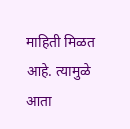माहिती मिळत आहे. त्यामुळे आता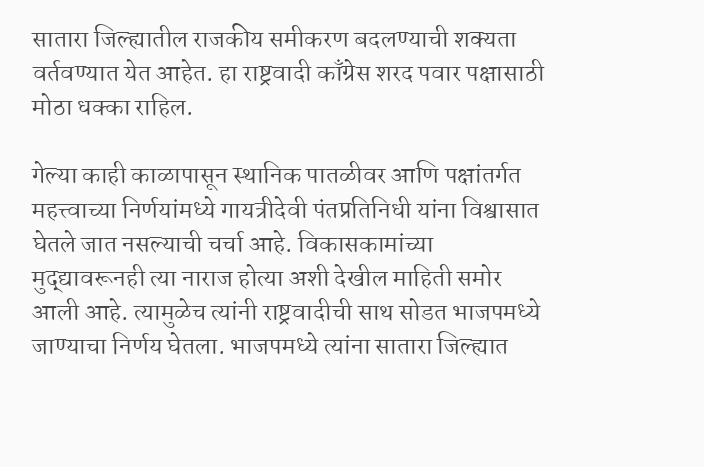सातारा जिल्ह्यातील राजकीय समीकरण बदलण्याची शक्यता वर्तवण्यात येत आहेत. हा राष्ट्रवादी काँग्रेस शरद पवार पक्षासाठी मोठा धक्का राहिल.

गेल्या काही काळापासून स्थानिक पातळीवर आणि पक्षांतर्गत महत्त्वाच्या निर्णयांमध्ये गायत्रीदेवी पंतप्रतिनिधी यांना विश्वासात घेतले जात नसल्याची चर्चा आहे. विकासकामांच्या मुद्द्यावरूनही त्या नाराज होत्या अशी देखील माहिती समोर आली आहे. त्यामुळेच त्यांनी राष्ट्रवादीची साथ सोडत भाजपमध्ये जाण्याचा निर्णय घेतला. भाजपमध्ये त्यांना सातारा जिल्ह्यात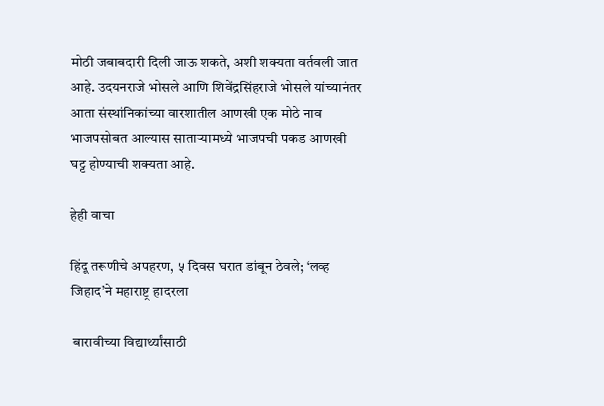मोठी जबाबदारी दिली जाऊ शकते, अशी शक्यता वर्तवली जात आहे. उदयनराजे भोसले आणि शिवेंद्रसिंहराजे भोसले यांच्यानंतर आता संस्थांनिकांच्या वारशातील आणखी एक मोठे नाव भाजपसोबत आल्यास साताऱ्यामध्ये भाजपची पकड आणखी घट्ट होण्याची शक्यता आहे.

हेही वाचा

हिंदू तरूणीचे अपहरण, ५ दिवस घरात डांबून ठेवले; ‘लव्ह जिहाद’ने महाराष्ट्र हादरला

 बारावीच्या विद्यार्थ्यांसाठी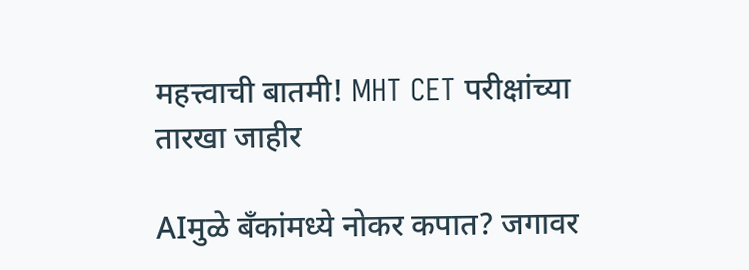महत्त्वाची बातमी! MHT CET परीक्षांच्या तारखा जाहीर

AIमुळे बँकांमध्ये नोकर कपात? जगावर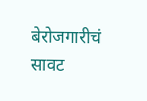बेरोजगारीचं सावट